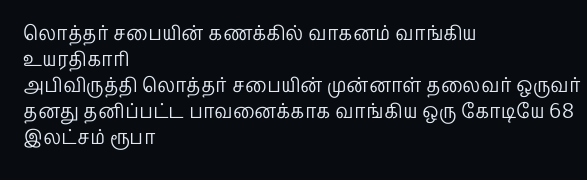லொத்தர் சபையின் கணக்கில் வாகனம் வாங்கிய உயரதிகாரி
அபிவிருத்தி லொத்தர் சபையின் முன்னாள் தலைவர் ஒருவர் தனது தனிப்பட்ட பாவனைக்காக வாங்கிய ஒரு கோடியே 68 இலட்சம் ரூபா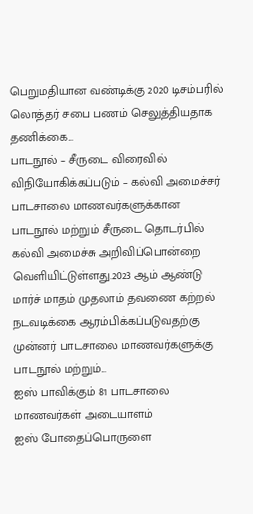பெறுமதியான வண்டிக்கு 2020 டிசம்பரில் லொத்தர் சபை பணம் செலுத்தியதாக தணிக்கை...
பாடநூல் – சீருடை விரைவில் விநியோகிக்கப்படும் – கல்வி அமைச்சர்
பாடசாலை மாணவர்களுக்கான பாடநூல் மற்றும் சீருடை தொடர்பில் கல்வி அமைச்சு அறிவிப்பொன்றை வெளியிட்டுள்ளது.2023 ஆம் ஆண்டு மார்ச் மாதம் முதலாம் தவணை கற்றல் நடவடிக்கை ஆரம்பிக்கப்படுவதற்கு முன்னர் பாடசாலை மாணவர்களுக்கு பாடநூல் மற்றும்...
ஐஸ் பாவிக்கும் 81 பாடசாலை மாணவர்கள் அடையாளம்
ஐஸ் போதைப்பொருளை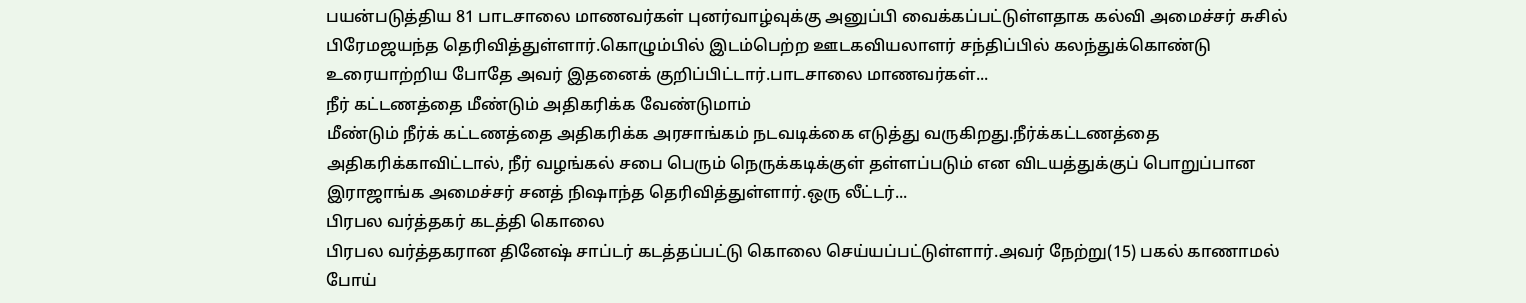பயன்படுத்திய 81 பாடசாலை மாணவர்கள் புனர்வாழ்வுக்கு அனுப்பி வைக்கப்பட்டுள்ளதாக கல்வி அமைச்சர் சுசில் பிரேமஜயந்த தெரிவித்துள்ளார்.கொழும்பில் இடம்பெற்ற ஊடகவியலாளர் சந்திப்பில் கலந்துக்கொண்டு உரையாற்றிய போதே அவர் இதனைக் குறிப்பிட்டார்.பாடசாலை மாணவர்கள்...
நீர் கட்டணத்தை மீண்டும் அதிகரிக்க வேண்டுமாம்
மீண்டும் நீர்க் கட்டணத்தை அதிகரிக்க அரசாங்கம் நடவடிக்கை எடுத்து வருகிறது.நீர்க்கட்டணத்தை அதிகரிக்காவிட்டால், நீர் வழங்கல் சபை பெரும் நெருக்கடிக்குள் தள்ளப்படும் என விடயத்துக்குப் பொறுப்பான இராஜாங்க அமைச்சர் சனத் நிஷாந்த தெரிவித்துள்ளார்.ஒரு லீட்டர்...
பிரபல வர்த்தகர் கடத்தி கொலை
பிரபல வர்த்தகரான தினேஷ் சாப்டர் கடத்தப்பட்டு கொலை செய்யப்பட்டுள்ளார்.அவர் நேற்று(15) பகல் காணாமல் போய்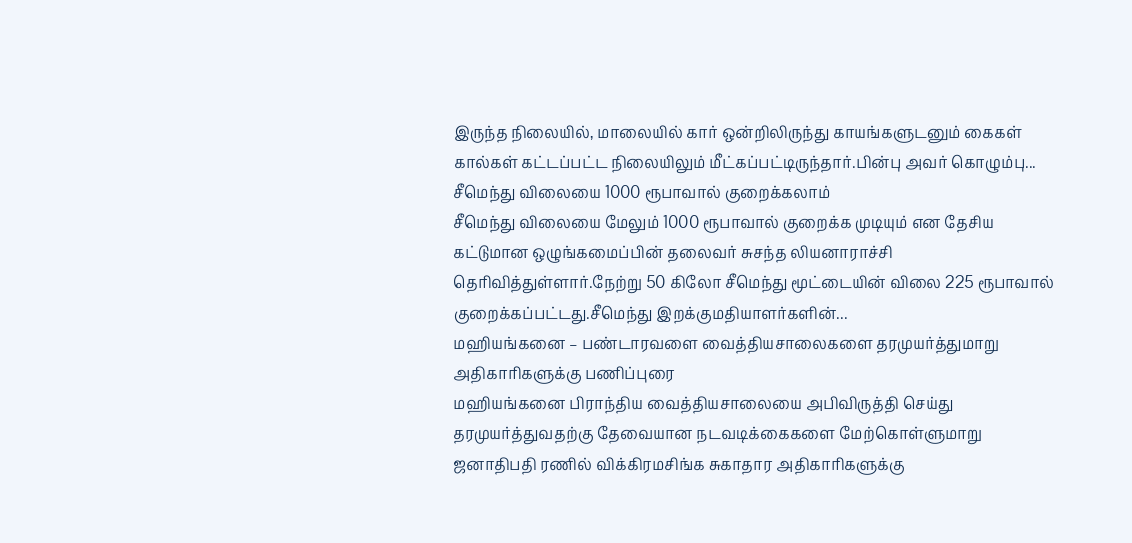இருந்த நிலையில், மாலையில் கார் ஒன்றிலிருந்து காயங்களுடனும் கைகள் கால்கள் கட்டப்பட்ட நிலையிலும் மீட்கப்பட்டிருந்தார்.பின்பு அவர் கொழும்பு...
சீமெந்து விலையை 1000 ரூபாவால் குறைக்கலாம்
சீமெந்து விலையை மேலும் 1000 ரூபாவால் குறைக்க முடியும் என தேசிய கட்டுமான ஒழுங்கமைப்பின் தலைவர் சுசந்த லியனாராச்சி தெரிவித்துள்ளார்.நேற்று 50 கிலோ சீமெந்து மூட்டையின் விலை 225 ரூபாவால் குறைக்கப்பட்டது.சீமெந்து இறக்குமதியாளர்களின்...
மஹியங்கனை – பண்டாரவளை வைத்தியசாலைகளை தரமுயர்த்துமாறு அதிகாரிகளுக்கு பணிப்புரை
மஹியங்கனை பிராந்திய வைத்தியசாலையை அபிவிருத்தி செய்து தரமுயர்த்துவதற்கு தேவையான நடவடிக்கைகளை மேற்கொள்ளுமாறு ஜனாதிபதி ரணில் விக்கிரமசிங்க சுகாதார அதிகாரிகளுக்கு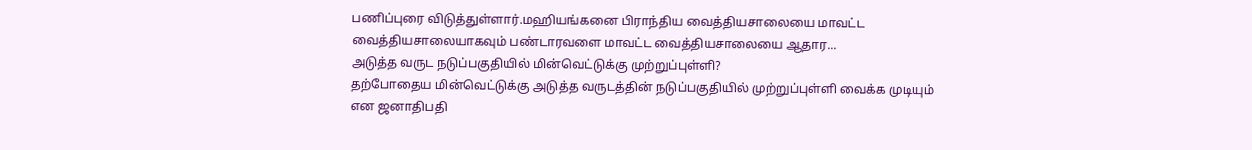பணிப்புரை விடுத்துள்ளார்.மஹியங்கனை பிராந்திய வைத்தியசாலையை மாவட்ட வைத்தியசாலையாகவும் பண்டாரவளை மாவட்ட வைத்தியசாலையை ஆதார...
அடுத்த வருட நடுப்பகுதியில் மின்வெட்டுக்கு முற்றுப்புள்ளி?
தற்போதைய மின்வெட்டுக்கு அடுத்த வருடத்தின் நடுப்பகுதியில் முற்றுப்புள்ளி வைக்க முடியும் என ஜனாதிபதி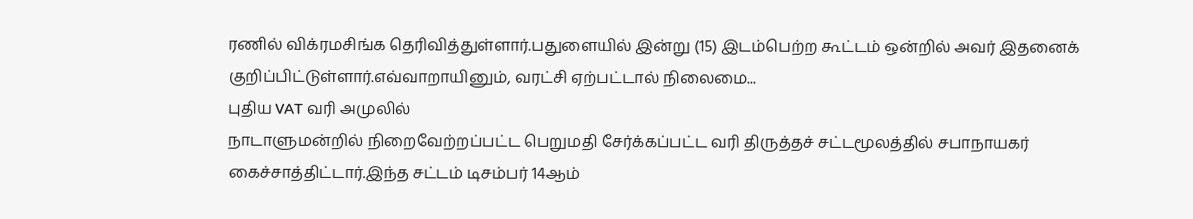ரணில் விக்ரமசிங்க தெரிவித்துள்ளார்.பதுளையில் இன்று (15) இடம்பெற்ற கூட்டம் ஒன்றில் அவர் இதனைக் குறிப்பிட்டுள்ளார்.எவ்வாறாயினும், வரட்சி ஏற்பட்டால் நிலைமை...
புதிய VAT வரி அமுலில்
நாடாளுமன்றில் நிறைவேற்றப்பட்ட பெறுமதி சேர்க்கப்பட்ட வரி திருத்தச் சட்டமூலத்தில் சபாநாயகர் கைச்சாத்திட்டார்.இந்த சட்டம் டிசம்பர் 14ஆம்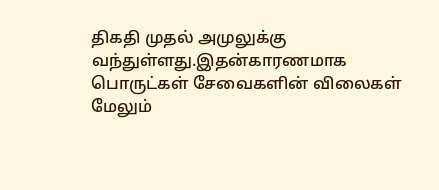திகதி முதல் அமுலுக்கு வந்துள்ளது.இதன்காரணமாக பொருட்கள் சேவைகளின் விலைகள் மேலும்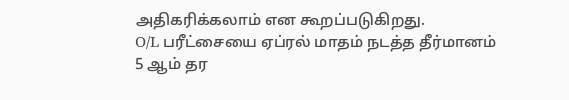அதிகரிக்கலாம் என கூறப்படுகிறது.
O/L பரீட்சையை ஏப்ரல் மாதம் நடத்த தீர்மானம்
5 ஆம் தர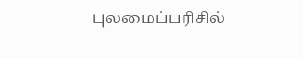புலமைப்பரிசில்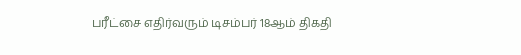பரீட்சை எதிர்வரும் டிசம்பர் 18ஆம் திகதி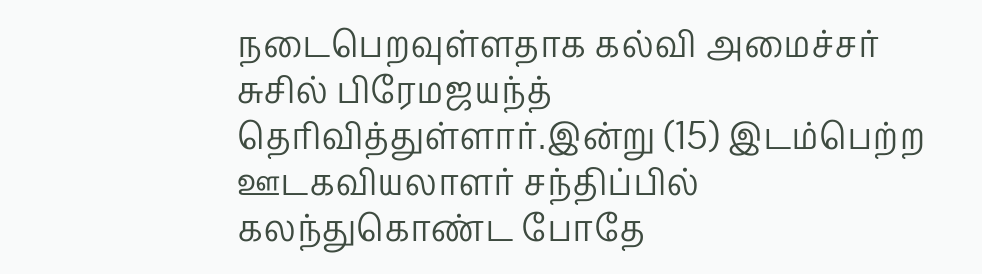நடைபெறவுள்ளதாக கல்வி அமைச்சர் சுசில் பிரேமஜயந்த் தெரிவித்துள்ளார்.இன்று (15) இடம்பெற்ற ஊடகவியலாளர் சந்திப்பில் கலந்துகொண்ட போதே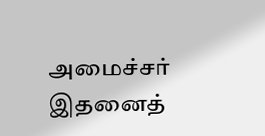அமைச்சர் இதனைத்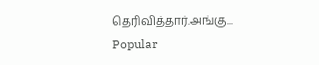தெரிவித்தார்.அங்கு...
Popular